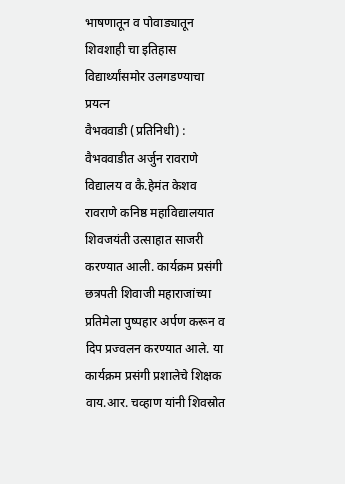भाषणातून व पोवाड्यातून शिवशाही चा इतिहास विद्यार्थ्यांसमोर उलगडण्याचा प्रयत्न
वैभववाडी (प्रतिनिधी) : वैभववाडीत अर्जुन रावराणे विद्यालय व कै.हेमंत केशव रावराणे कनिष्ठ महाविद्यालयात शिवजयंती उत्साहात साजरी करण्यात आली. कार्यक्रम प्रसंगी छत्रपती शिवाजी महाराजांच्या प्रतिमेला पुष्पहार अर्पण करून व दिप प्रज्वलन करण्यात आले. या कार्यक्रम प्रसंगी प्रशालेचे शिक्षक वाय.आर. चव्हाण यांनी शिवस्रोत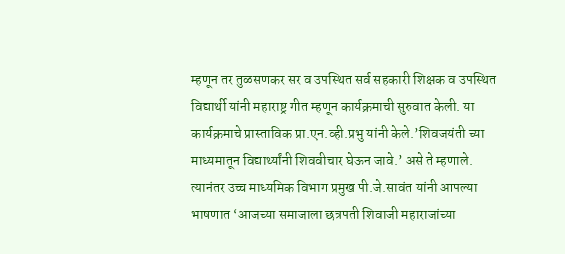म्हणून तर तुळसणकर सर व उपस्थित सर्व सहकारी शिक्षक व उपस्थित विद्यार्थी यांनी महाराष्ट्र गीत म्हणून कार्यक्रमाची सुरुवात केली. या कार्यक्रमाचे प्रास्ताविक प्रा.एन.व्ही.प्रभु यांनी केले.’शिवजयंती च्या माध्यमातून विद्यार्थ्यांनी शिववीचार घेऊन जावे.’ असे ते म्हणाले. त्यानंतर उच्च माध्यमिक विभाग प्रमुख पी.जे.सावंत यांनी आपल्या भाषणात ‘आजच्या समाजाला छत्रपती शिवाजी महाराजांच्या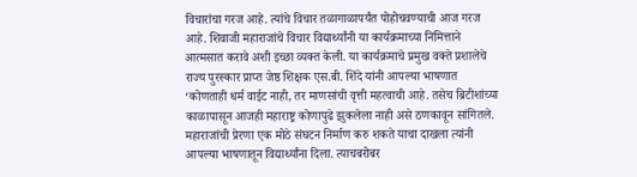विचारांचा गरज आहे. त्यांचे विचार तळागाळापर्यंत पोहोचवण्याची आज गरज आहे. शिवाजी महाराजांचे विचार विद्यार्थ्यांनी या कार्यक्रमाच्या निमित्ताने आत्मसात करावे अशी इच्छा व्यक्त केली. या कार्यक्रमाचे प्रमुख वक्ते प्रशालेचे राज्य पुरस्कार प्राप्त जेष्ठ शिक्षक एस.बी. शिंदे यांनी आपल्या भाषणात ‘कोणताही धर्म वाईट नाही, तर माणसांची वृत्ती महत्वाची आहे. तसेच ब्रिटीशांच्या काळापासून आजही महाराष्ट्र कोणापुढे झुकलेला नाही असे ठणकावून सांगितले. महाराजांची प्रेरणा एक मोठे संघटन निर्माण करु शकते याचा दाखला त्यांनी आपल्या भाषणातून विद्यार्थ्यांना दिला. त्याचबरोबर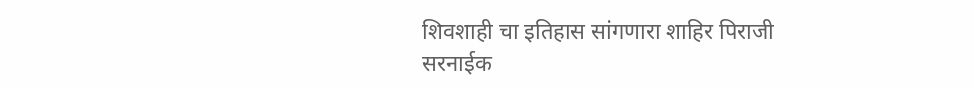शिवशाही चा इतिहास सांगणारा शाहिर पिराजी सरनाईक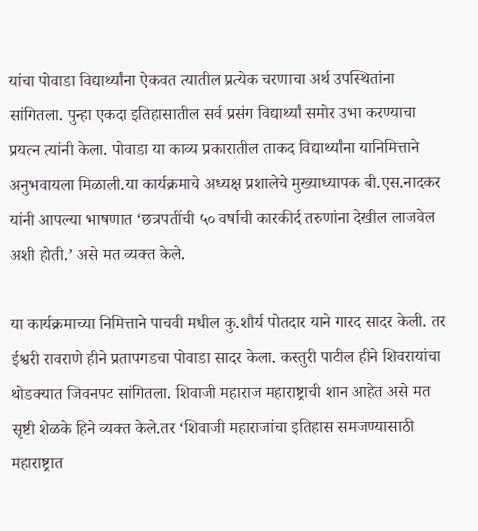यांचा पोवाडा विद्यार्थ्यांना ऐकवत त्यातील प्रत्येक चरणाचा अर्थ उपस्थितांना सांगितला. पुन्हा एकदा इतिहासातील सर्व प्रसंग विद्यार्थ्यां समोर उभा करण्याचा प्रयत्न त्यांनी केला. पोवाडा या काव्य प्रकारातील ताकद विद्यार्थ्यांना यानिमित्ताने अनुभवायला मिळाली.या कार्यक्रमाचे अध्यक्ष प्रशालेचे मुख्याध्यापक बी.एस.नादकर यांनी आपल्या भाषणात ‘छत्रपतींची ५० वर्षाची कारकीर्द तरुणांना देखील लाजवेल अशी होती.’ असे मत व्यक्त केले.

या कार्यक्रमाच्या निमित्ताने पाचवी मधील कु.शौर्य पोतदार याने गारद सादर केली. तर ईश्वरी रावराणे हीने प्रतापगडचा पोवाडा सादर केला. कस्तुरी पाटील हीने शिवरायांचा थोडक्यात जिवनपट सांगितला. शिवाजी महाराज महाराष्ट्राची शान आहेत असे मत सृष्टी शेळके हिने व्यक्त केले.तर ‘शिवाजी महाराजांचा इतिहास समजण्यासाठी महाराष्ट्रात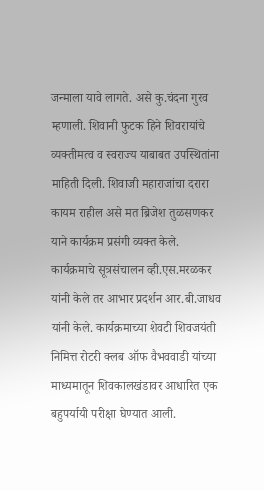जन्माला यावे लागते. असे कु.चंदना गुरव म्हणाली. शिवानी फुटक हिने शिवरायांचे व्यक्तीमत्व व स्वराज्य याबाबत उपस्थितांना माहिती दिली. शिवाजी महाराजांचा दरारा कायम राहील असे मत ब्रिजेश तुळसणकर याने कार्यक्रम प्रसंगी व्यक्त केले.
कार्यक्रमाचे सूत्रसंचालन व्ही.एस.मरळकर यांनी केले तर आभार प्रदर्शन आर.बी.जाधव यांनी केले. कार्यक्रमाच्या शेवटी शिवजयंती निमित्त रोटरी क्लब ऑफ वैभववाडी यांच्या माध्यमातून शिवकालखंडावर आधारित एक बहुपर्यायी परीक्षा घेण्यात आली.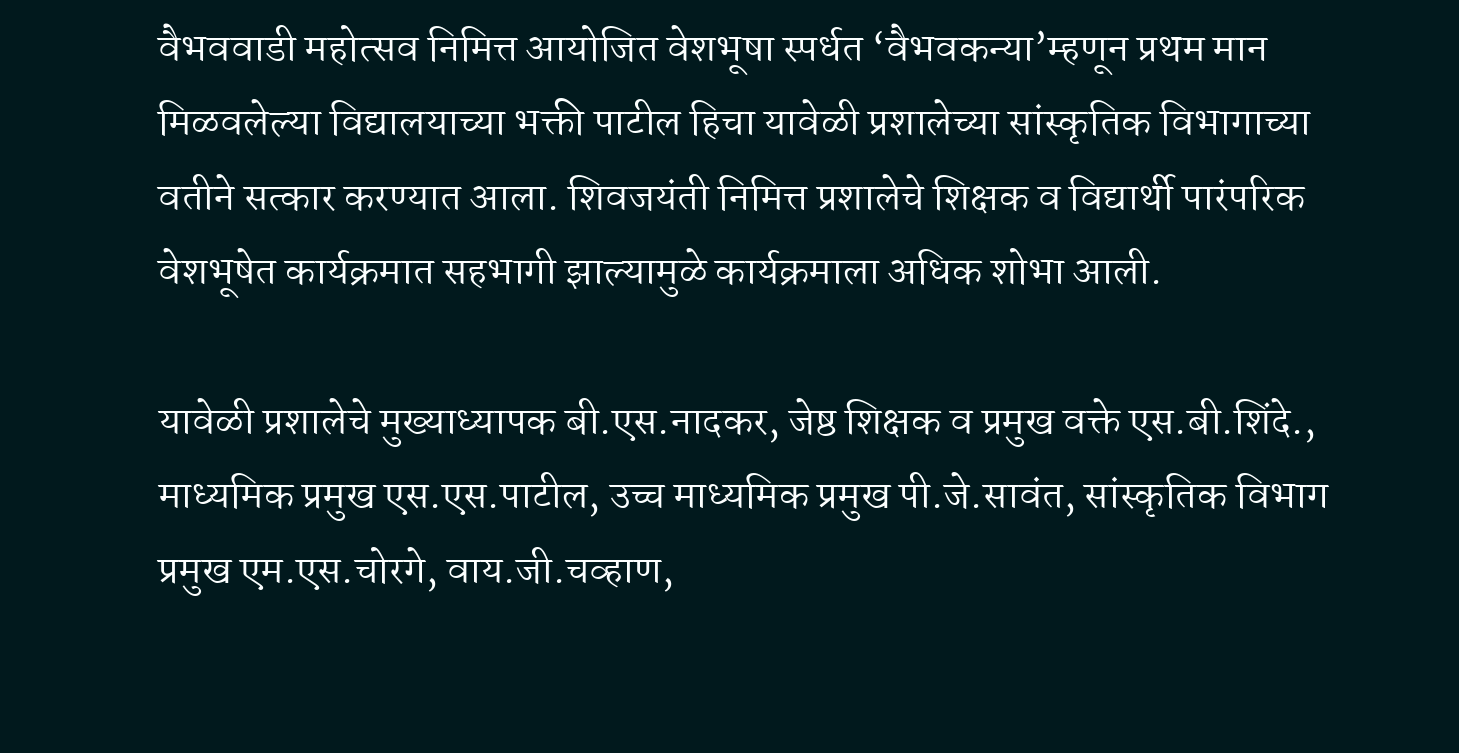वैभववाडी महोत्सव निमित्त आयोजित वेशभूषा स्पर्धत ‘वैभवकन्या’म्हणून प्रथम मान मिळवलेल्या विद्यालयाच्या भक्ती पाटील हिचा यावेळी प्रशालेच्या सांस्कृतिक विभागाच्या वतीने सत्कार करण्यात आला. शिवजयंती निमित्त प्रशालेचे शिक्षक व विद्यार्थी पारंपरिक वेशभूषेत कार्यक्रमात सहभागी झाल्यामुळे कार्यक्रमाला अधिक शोभा आली.

यावेळी प्रशालेचे मुख्याध्यापक बी.एस.नादकर, जेष्ठ शिक्षक व प्रमुख वक्ते एस.बी.शिंदे., माध्यमिक प्रमुख एस.एस.पाटील, उच्च माध्यमिक प्रमुख पी.जे.सावंत, सांस्कृतिक विभाग प्रमुख एम.एस.चोरगे, वाय.जी.चव्हाण,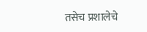तसेच प्रशालेचे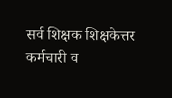सर्व शिक्षक शिक्षकेत्तर कर्मचारी व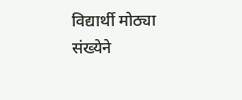विद्यार्थी मोठ्या संख्येने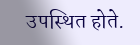उपस्थित होते.